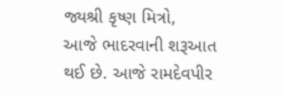જ્યશ્રી કૃષ્ણ મિત્રો,
આજે ભાદરવાની શરૂઆત થઈ છે. આજે રામદેવપીર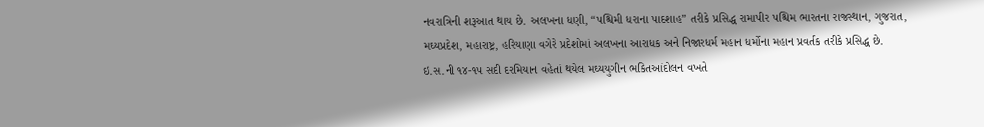નવરાત્રિની શરૂઆત થાય છે. અલખના ધણી, “પશ્ચિમી ધરાના પાદશાહ” તરીકે પ્રસિદ્ધ રામાપીર પશ્ચિમ ભારતના રાજસ્થાન, ગુજરાત, મઘ્યપ્રદેશ, મહારાષ્ટ્ર, હરિયાણા વગેરે પ્રદેશોમાં અલખના આરાધક અને નિજારધર્મ મહાન ધર્મોના મહાન પ્રવર્તક તરીકે પ્રસિદ્ધ છે. ઇ.સ.ની ૧૪-૧૫ સદી દરમિયાન વહેતાં થયેલ મઘ્યયુગીન ભકિતઆંદોલન વખતે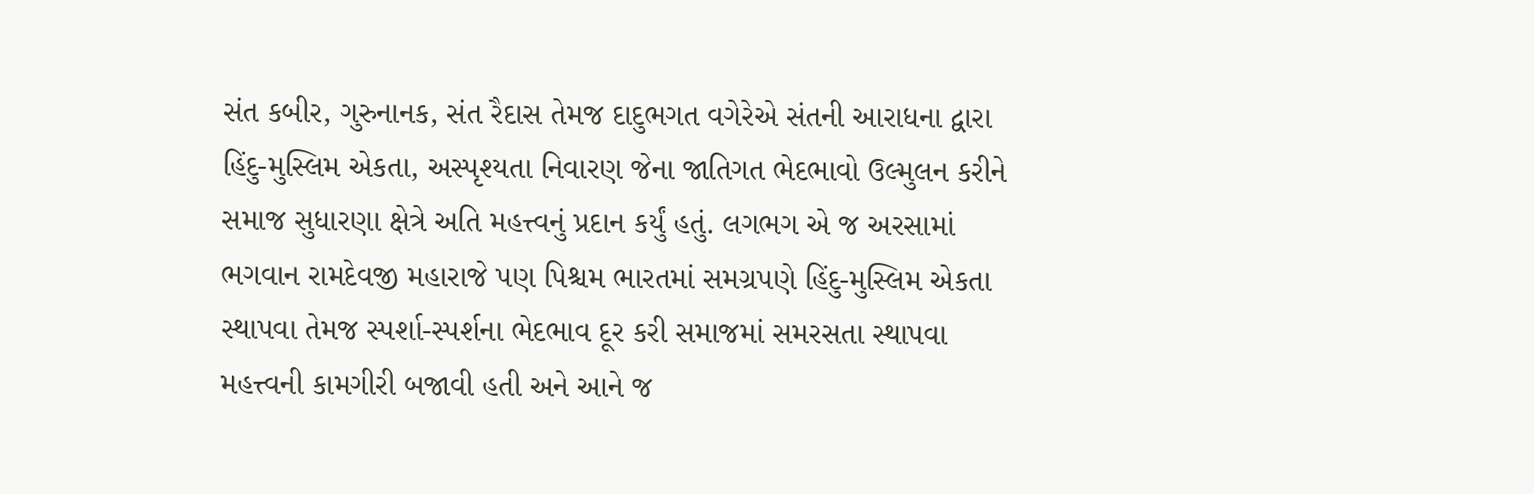સંત કબીર, ગુરુનાનક, સંત રૈદાસ તેમજ દાદુભગત વગેરેએ સંતની આરાધના દ્વારા હિંદુ-મુસ્લિમ એકતા, અસ્પૃશ્યતા નિવારણ જેના જાતિગત ભેદભાવો ઉલ્મુલન કરીને સમાજ સુધારણા ક્ષેત્રે અતિ મહત્ત્વનું પ્રદાન કર્યું હતું. લગભગ એ જ અરસામાં ભગવાન રામદેવજી મહારાજે પણ પિશ્ચમ ભારતમાં સમગ્રપણે હિંદુ-મુસ્લિમ એકતા સ્થાપવા તેમજ સ્પર્શા-સ્પર્શના ભેદભાવ દૂર કરી સમાજમાં સમરસતા સ્થાપવા મહત્ત્વની કામગીરી બજાવી હતી અને આને જ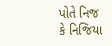પોતે નિજ કે નિજિયા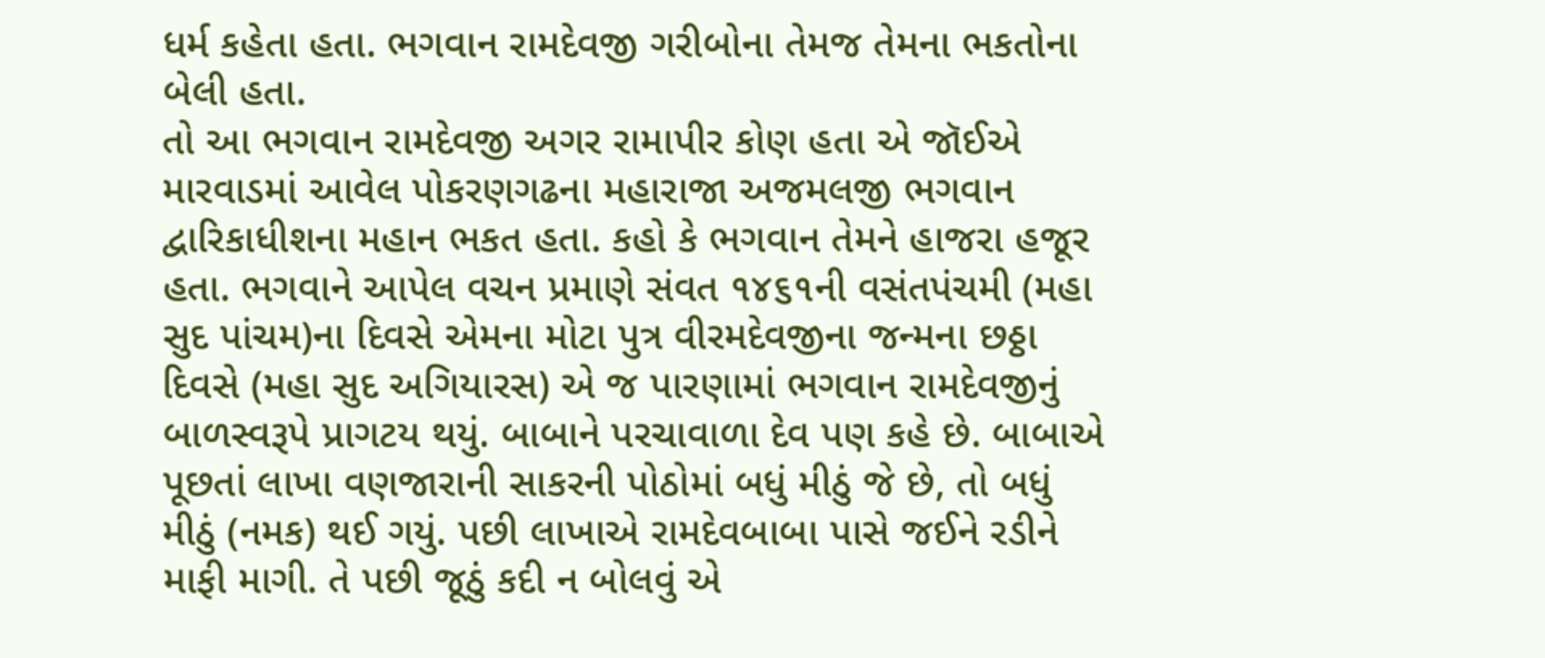ધર્મ કહેતા હતા. ભગવાન રામદેવજી ગરીબોના તેમજ તેમના ભકતોના બેલી હતા.
તો આ ભગવાન રામદેવજી અગર રામાપીર કોણ હતા એ જૉઈએ મારવાડમાં આવેલ પોકરણગઢના મહારાજા અજમલજી ભગવાન દ્વારિકાધીશના મહાન ભકત હતા. કહો કે ભગવાન તેમને હાજરા હજૂર હતા. ભગવાને આપેલ વચન પ્રમાણે સંવત ૧૪૬૧ની વસંતપંચમી (મહા સુદ પાંચમ)ના દિવસે એમના મોટા પુત્ર વીરમદેવજીના જન્મના છઠ્ઠા દિવસે (મહા સુદ અગિયારસ) એ જ પારણામાં ભગવાન રામદેવજીનું બાળસ્વરૂપે પ્રાગટય થયું. બાબાને પરચાવાળા દેવ પણ કહે છે. બાબાએ પૂછતાં લાખા વણજારાની સાકરની પોઠોમાં બધું મીઠું જે છે, તો બધું મીઠું (નમક) થઈ ગયું. પછી લાખાએ રામદેવબાબા પાસે જઈને રડીને માફી માગી. તે પછી જૂઠું કદી ન બોલવું એ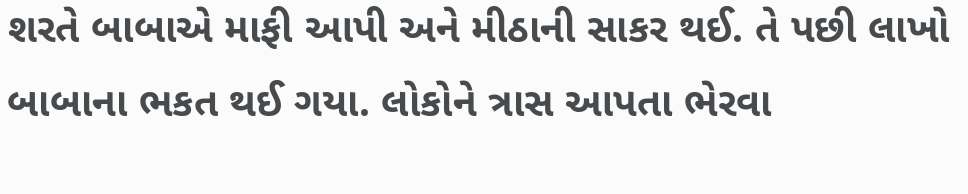શરતે બાબાએ માફી આપી અને મીઠાની સાકર થઈ. તે પછી લાખો બાબાના ભકત થઈ ગયા. લોકોને ત્રાસ આપતા ભેરવા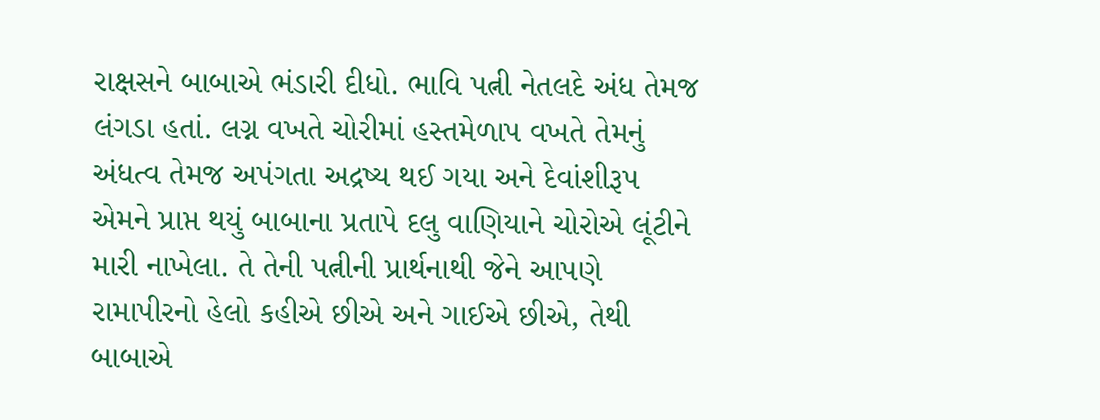રાક્ષસને બાબાએ ભંડારી દીધો. ભાવિ પત્ની નેતલદે અંધ તેમજ લંગડા હતાં. લગ્ન વખતે ચોરીમાં હસ્તમેળાપ વખતે તેમનું અંધત્વ તેમજ અપંગતા અદ્રષ્ય થઈ ગયા અને દેવાંશીરૂપ એમને પ્રાપ્ત થયું બાબાના પ્રતાપે દલુ વાણિયાને ચોરોએ લૂંટીને મારી નાખેલા. તે તેની પત્નીની પ્રાર્થનાથી જેને આપણે રામાપીરનો હેલો કહીએ છીએ અને ગાઈએ છીએ, તેથી બાબાએ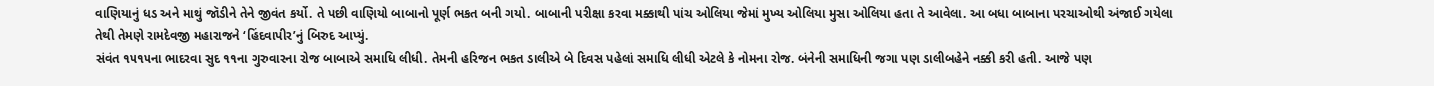વાણિયાનું ધડ અને માથું જૉડીને તેને જીવંત કર્યો. તે પછી વાણિયો બાબાનો પૂર્ણ ભકત બની ગયો. બાબાની પરીક્ષા કરવા મક્કાથી પાંચ ઓલિયા જેમાં મુખ્ય ઓલિયા મુસા ઓલિયા હતા તે આવેલા. આ બધા બાબાના પરચાઓથી અંજાઈ ગયેલા તેથી તેમણે રામદેવજી મહારાજને ‘હિંદવાપીર’નું બિરુદ આપ્યું.
સંવંત ૧૫૧૫ના ભાદરવા સુદ ૧૧ના ગુરુવારના રોજ બાબાએ સમાધિ લીધી. તેમની હરિજન ભકત ડાલીએ બે દિવસ પહેલાં સમાધિ લીધી એટલે કે નોમના રોજ. બંનેની સમાધિની જગા પણ ડાલીબહેને નક્કી કરી હતી. આજે પણ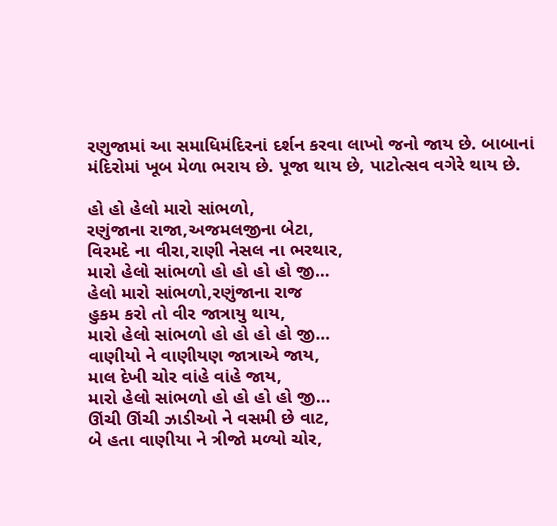રણુજામાં આ સમાધિમંદિરનાં દર્શન કરવા લાખો જનો જાય છે. બાબાનાં મંદિરોમાં ખૂબ મેળા ભરાય છે. પૂજા થાય છે, પાટોત્સવ વગેરે થાય છે.

હો હો હેલો મારો સાંભળો,
રણુંજાના રાજા,અજમલજીના બેટા,
વિરમદે ના વીરા,રાણી નેસલ ના ભરથાર,
મારો હેલો સાંભળો હો હો હો હો જી…
હેલો મારો સાંભળો,રણુંજાના રાજ
હુકમ કરો તો વીર જાત્રાયુ થાય,
મારો હેલો સાંભળો હો હો હો હો જી…
વાણીયો ને વાણીયણ જાત્રાએ જાય,
માલ દેખી ચોર વાંહે વાંહે જાય,
મારો હેલો સાંભળો હો હો હો હો જી…
ઊંચી ઊંચી ઝાડીઓ ને વસમી છે વાટ,
બે હતા વાણીયા ને ત્રીજો મળ્યો ચોર,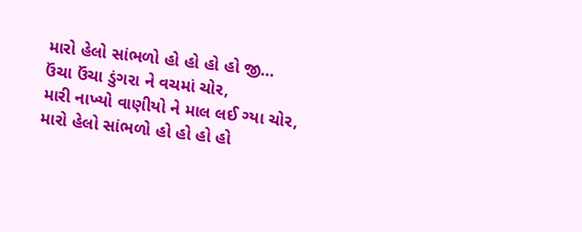મારો હેલો સાંભળો હો હો હો હો જી…
ઉંચા ઉંચા ડુંગરા ને વચમાં ચોર,
મારી નાખ્યો વાણીયો ને માલ લઈ ગ્યા ચોર,
મારો હેલો સાંભળો હો હો હો હો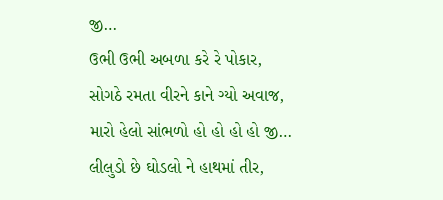જી…
ઉભી ઉભી અબળા કરે રે પોકાર,
સોગઠે રમતા વીરને કાને ગ્યો અવાજ,
મારો હેલો સાંભળો હો હો હો હો જી…
લીલુડો છે ઘોડલો ને હાથમાં તીર,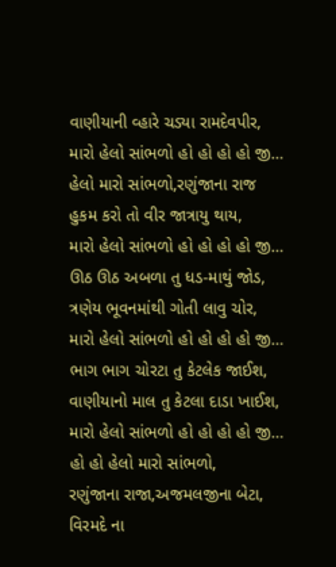વાણીયાની વ્હારે ચડ્યા રામદેવપીર,
મારો હેલો સાંભળો હો હો હો હો જી…
હેલો મારો સાંભળો,રણુંજાના રાજ
હુકમ કરો તો વીર જાત્રાયુ થાય,
મારો હેલો સાંભળો હો હો હો હો જી…
ઊઠ ઊઠ અબળા તુ ધડ-માથું જોડ,
ત્રણેય ભૂવનમાંથી ગોતી લાવુ ચોર,
મારો હેલો સાંભળો હો હો હો હો જી…
ભાગ ભાગ ચોરટા તુ કેટલેક જાઈશ,
વાણીયાનો માલ તુ કેટલા દાડા ખાઈશ,
મારો હેલો સાંભળો હો હો હો હો જી…
હો હો હેલો મારો સાંભળો,
રણુંજાના રાજા,અજમલજીના બેટા,
વિરમદે ના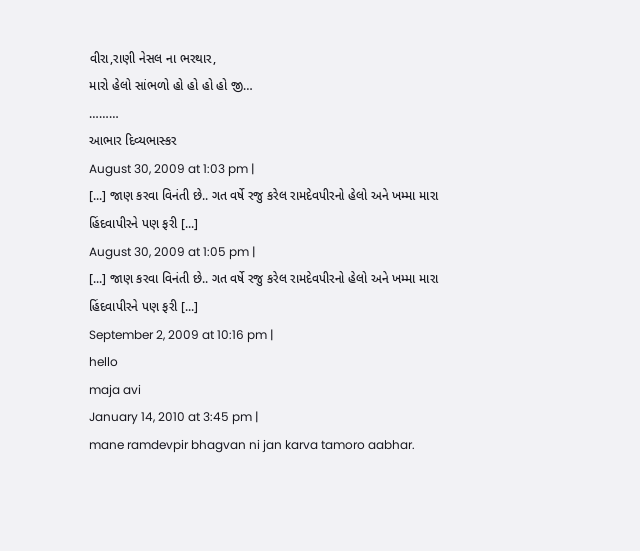વીરા,રાણી નેસલ ના ભરથાર,
મારો હેલો સાંભળો હો હો હો હો જી…
………
આભાર દિવ્યભાસ્કર
August 30, 2009 at 1:03 pm |
[...] જાણ કરવા વિનંતી છે.. ગત વર્ષે રજુ કરેલ રામદેવપીરનો હેલો અને ખમ્મા મારા હિંદવાપીરને પણ ફરી [...]
August 30, 2009 at 1:05 pm |
[...] જાણ કરવા વિનંતી છે.. ગત વર્ષે રજુ કરેલ રામદેવપીરનો હેલો અને ખમ્મા મારા હિંદવાપીરને પણ ફરી [...]
September 2, 2009 at 10:16 pm |
hello
maja avi
January 14, 2010 at 3:45 pm |
mane ramdevpir bhagvan ni jan karva tamoro aabhar.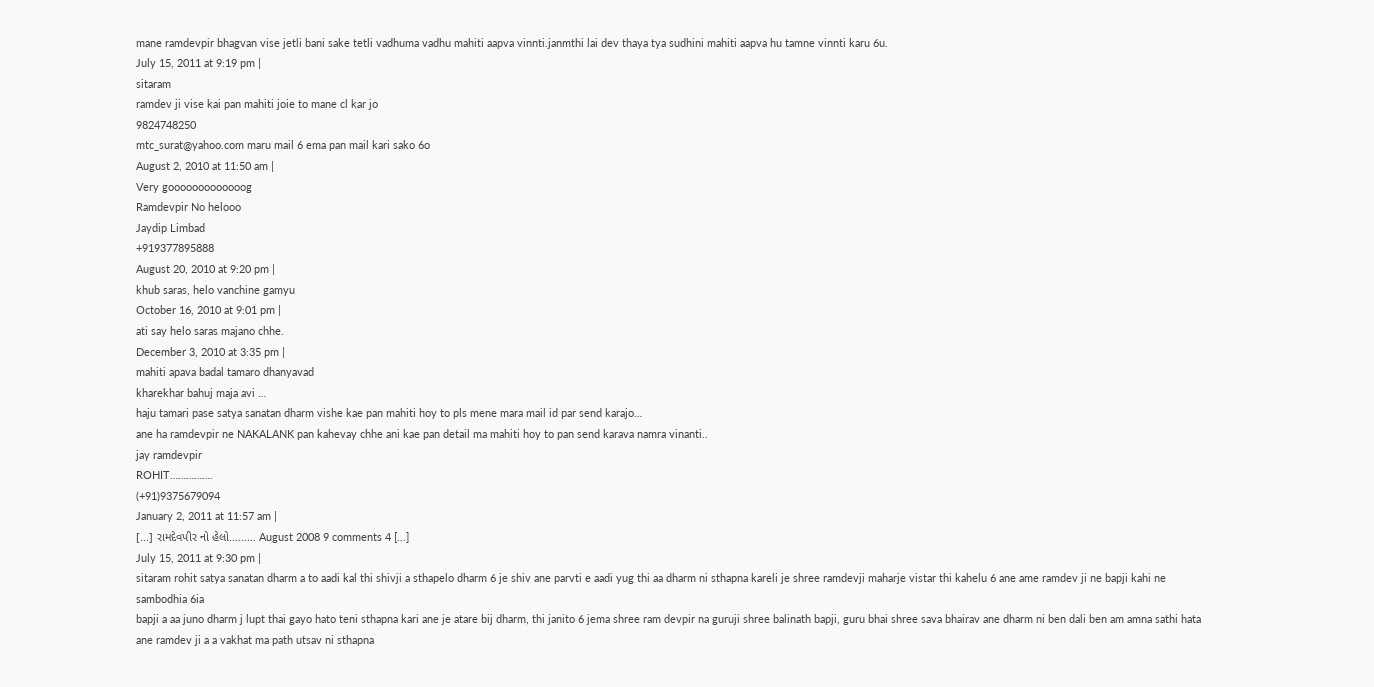mane ramdevpir bhagvan vise jetli bani sake tetli vadhuma vadhu mahiti aapva vinnti.janmthi lai dev thaya tya sudhini mahiti aapva hu tamne vinnti karu 6u.
July 15, 2011 at 9:19 pm |
sitaram
ramdev ji vise kai pan mahiti joie to mane cl kar jo
9824748250
mtc_surat@yahoo.com maru mail 6 ema pan mail kari sako 6o
August 2, 2010 at 11:50 am |
Very gooooooooooooog
Ramdevpir No helooo
Jaydip Limbad
+919377895888
August 20, 2010 at 9:20 pm |
khub saras, helo vanchine gamyu
October 16, 2010 at 9:01 pm |
ati say helo saras majano chhe.
December 3, 2010 at 3:35 pm |
mahiti apava badal tamaro dhanyavad
kharekhar bahuj maja avi …
haju tamari pase satya sanatan dharm vishe kae pan mahiti hoy to pls mene mara mail id par send karajo…
ane ha ramdevpir ne NAKALANK pan kahevay chhe ani kae pan detail ma mahiti hoy to pan send karava namra vinanti..
jay ramdevpir
ROHIT…………….
(+91)9375679094
January 2, 2011 at 11:57 am |
[...] રામદેવપીર નો હેલો……… August 2008 9 comments 4 [...]
July 15, 2011 at 9:30 pm |
sitaram rohit satya sanatan dharm a to aadi kal thi shivji a sthapelo dharm 6 je shiv ane parvti e aadi yug thi aa dharm ni sthapna kareli je shree ramdevji maharje vistar thi kahelu 6 ane ame ramdev ji ne bapji kahi ne sambodhia 6ia
bapji a aa juno dharm j lupt thai gayo hato teni sthapna kari ane je atare bij dharm, thi janito 6 jema shree ram devpir na guruji shree balinath bapji, guru bhai shree sava bhairav ane dharm ni ben dali ben am amna sathi hata
ane ramdev ji a a vakhat ma path utsav ni sthapna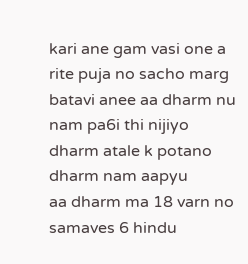kari ane gam vasi one a rite puja no sacho marg batavi anee aa dharm nu nam pa6i thi nijiyo dharm atale k potano dharm nam aapyu
aa dharm ma 18 varn no samaves 6 hindu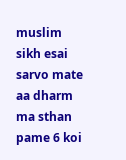muslim sikh esai sarvo mate aa dharm ma sthan pame 6 koi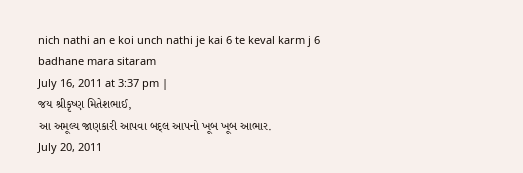nich nathi an e koi unch nathi je kai 6 te keval karm j 6
badhane mara sitaram
July 16, 2011 at 3:37 pm |
જય શ્રીકૃષ્ણ મિતેશભાઈ,
આ અમૂલ્ય જાણકારી આપવા બદ્લ આપનો ખૂબ ખૂબ આભાર.
July 20, 2011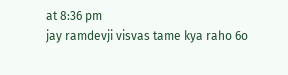at 8:36 pm
jay ramdevji visvas tame kya raho 6o